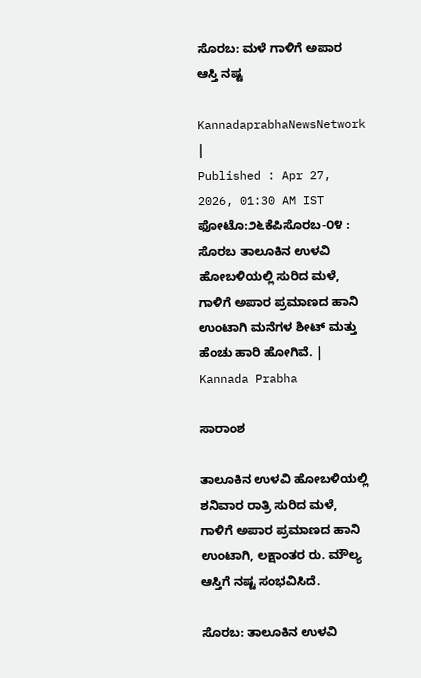ಸೊರಬ: ಮಳೆ ಗಾಳಿಗೆ ಅಪಾರ ಆಸ್ತಿ ನಷ್ಟ

KannadaprabhaNewsNetwork |
Published : Apr 27, 2026, 01:30 AM IST
ಫೋಟೊ:೨೬ಕೆಪಿಸೊರಬ-೦೪ : ಸೊರಬ ತಾಲೂಕಿನ ಉಳವಿ ಹೋಬಳಿಯಲ್ಲಿ ಸುರಿದ ಮಳೆ, ಗಾಳಿಗೆ ಅಪಾರ ಪ್ರಮಾಣದ ಹಾನಿ ಉಂಟಾಗಿ ಮನೆಗಳ ಶೀಟ್ ಮತ್ತು ಹೆಂಚು ಹಾರಿ ಹೋಗಿವೆ. | Kannada Prabha

ಸಾರಾಂಶ

ತಾಲೂಕಿನ ಉಳವಿ ಹೋಬಳಿಯಲ್ಲಿ ಶನಿವಾರ ರಾತ್ರಿ ಸುರಿದ ಮಳೆ, ಗಾಳಿಗೆ ಅಪಾರ ಪ್ರಮಾಣದ ಹಾನಿ ಉಂಟಾಗಿ, ಲಕ್ಷಾಂತರ ರು. ಮೌಲ್ಯ ಆಸ್ತಿಗೆ ನಷ್ಟ ಸಂಭವಿಸಿದೆ.

ಸೊರಬ: ತಾಲೂಕಿನ ಉಳವಿ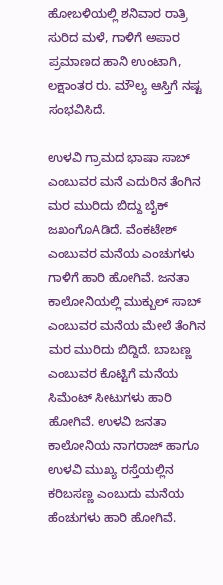ಹೋಬಳಿಯಲ್ಲಿ ಶನಿವಾರ ರಾತ್ರಿ ಸುರಿದ ಮಳೆ, ಗಾಳಿಗೆ ಅಪಾರ ಪ್ರಮಾಣದ ಹಾನಿ ಉಂಟಾಗಿ, ಲಕ್ಷಾಂತರ ರು. ಮೌಲ್ಯ ಆಸ್ತಿಗೆ ನಷ್ಟ ಸಂಭವಿಸಿದೆ.

ಉಳವಿ ಗ್ರಾಮದ ಭಾಷಾ ಸಾಬ್ ಎಂಬುವರ ಮನೆ ಎದುರಿನ ತೆಂಗಿನ ಮರ ಮುರಿದು ಬಿದ್ದು ಬೈಕ್ ಜಖಂಗೊAಡಿದೆ. ವೆಂಕಟೇಶ್ ಎಂಬುವರ ಮನೆಯ ಎಂಚುಗಳು ಗಾಳಿಗೆ ಹಾರಿ ಹೋಗಿವೆ. ಜನತಾ ಕಾಲೋನಿಯಲ್ಲಿ ಮುಕ್ಬುಲ್ ಸಾಬ್ ಎಂಬುವರ ಮನೆಯ ಮೇಲೆ ತೆಂಗಿನ ಮರ ಮುರಿದು ಬಿದ್ದಿದೆ. ಬಾಬಣ್ಣ ಎಂಬುವರ ಕೊಟ್ಟಿಗೆ ಮನೆಯ ಸಿಮೆಂಟ್ ಸೀಟುಗಳು ಹಾರಿ ಹೋಗಿವೆ. ಉಳವಿ ಜನತಾ ಕಾಲೋನಿಯ ನಾಗರಾಜ್ ಹಾಗೂ ಉಳವಿ ಮುಖ್ಯ ರಸ್ತೆಯಲ್ಲಿನ ಕರಿಬಸಣ್ಣ ಎಂಬುದು ಮನೆಯ ಹೆಂಚುಗಳು ಹಾರಿ ಹೋಗಿವೆ.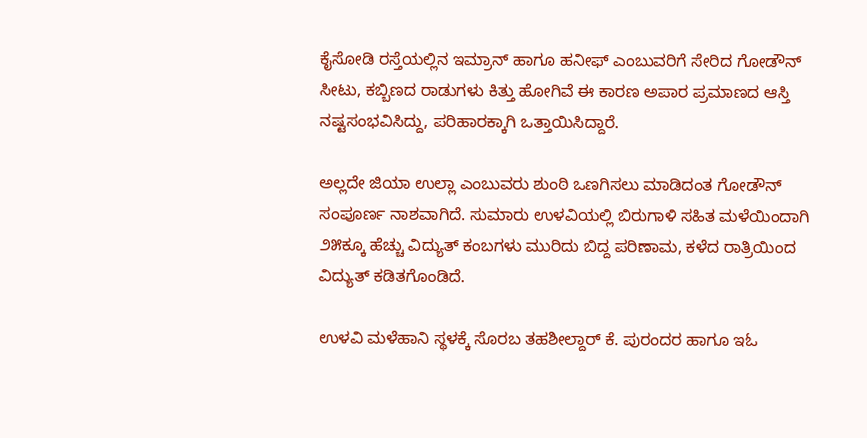ಕೈಸೋಡಿ ರಸ್ತೆಯಲ್ಲಿನ ಇಮ್ರಾನ್ ಹಾಗೂ ಹನೀಫ್ ಎಂಬುವರಿಗೆ ಸೇರಿದ ಗೋಡೌನ್ ಸೀಟು, ಕಬ್ಬಿಣದ ರಾಡುಗಳು ಕಿತ್ತು ಹೋಗಿವೆ ಈ ಕಾರಣ ಅಪಾರ ಪ್ರಮಾಣದ ಆಸ್ತಿ ನಷ್ಟಸಂಭವಿಸಿದ್ದು, ಪರಿಹಾರಕ್ಕಾಗಿ ಒತ್ತಾಯಿಸಿದ್ದಾರೆ.

ಅಲ್ಲದೇ ಜಿಯಾ ಉಲ್ಲಾ ಎಂಬುವರು ಶುಂಠಿ ಒಣಗಿಸಲು ಮಾಡಿದಂತ ಗೋಡೌನ್ ಸಂಪೂರ್ಣ ನಾಶವಾಗಿದೆ. ಸುಮಾರು ಉಳವಿಯಲ್ಲಿ ಬಿರುಗಾಳಿ ಸಹಿತ ಮಳೆಯಿಂದಾಗಿ ೨೫ಕ್ಕೂ ಹೆಚ್ಚು ವಿದ್ಯುತ್ ಕಂಬಗಳು ಮುರಿದು ಬಿದ್ದ ಪರಿಣಾಮ, ಕಳೆದ ರಾತ್ರಿಯಿಂದ ವಿದ್ಯುತ್ ಕಡಿತಗೊಂಡಿದೆ.

ಉಳವಿ ಮಳೆಹಾನಿ ಸ್ಥಳಕ್ಕೆ ಸೊರಬ ತಹಶೀಲ್ದಾರ್ ಕೆ. ಪುರಂದರ ಹಾಗೂ ಇಓ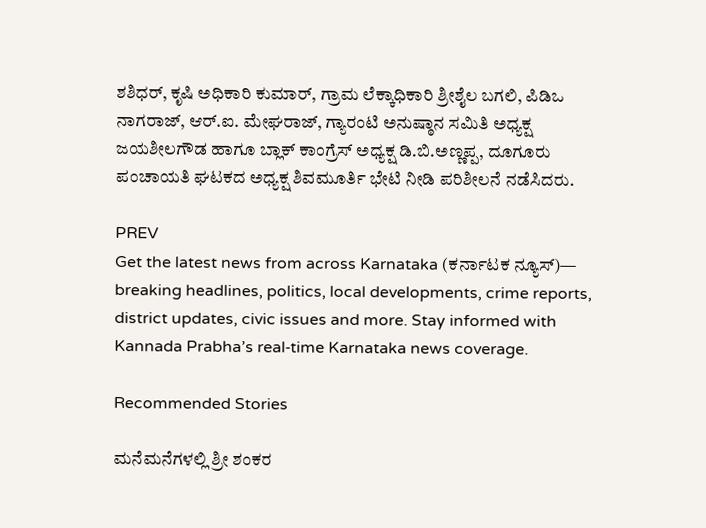ಶಶಿಧರ್, ಕೃಷಿ ಅಧಿಕಾರಿ ಕುಮಾರ್, ಗ್ರಾಮ ಲೆಕ್ಕಾಧಿಕಾರಿ ಶ್ರೀಶೈಲ ಬಗಲಿ, ಪಿಡಿಒ ನಾಗರಾಜ್, ಆರ್.ಐ. ಮೇಘರಾಜ್, ಗ್ಯಾರಂಟಿ ಅನುಷ್ಠಾನ ಸಮಿತಿ ಅಧ್ಯಕ್ಷ ಜಯಶೀಲಗೌಡ ಹಾಗೂ ಬ್ಲಾಕ್ ಕಾಂಗ್ರೆಸ್ ಅಧ್ಯಕ್ಷ ಡಿ.ಬಿ.ಅಣ್ಣಪ್ಪ, ದೂಗೂರು ಪಂಚಾಯತಿ ಘಟಕದ ಅಧ್ಯಕ್ಷ ಶಿವಮೂರ್ತಿ ಭೇಟಿ ನೀಡಿ ಪರಿಶೀಲನೆ ನಡೆಸಿದರು.

PREV
Get the latest news from across Karnataka (ಕರ್ನಾಟಕ ನ್ಯೂಸ್)— breaking headlines, politics, local developments, crime reports, district updates, civic issues and more. Stay informed with Kannada Prabha’s real‑time Karnataka news coverage.

Recommended Stories

ಮನೆಮನೆಗಳಲ್ಲಿ ಶ್ರೀ ಶಂಕರ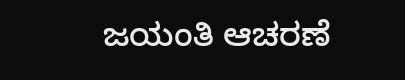ಜಯಂತಿ ಆಚರಣೆ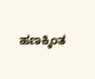ಹಣಕ್ಕಿಂತ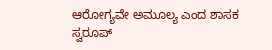ಆರೋಗ್ಯವೇ ಅಮೂಲ್ಯ ಎಂದ ಶಾಸಕ ಸ್ವರೂಪ್‌